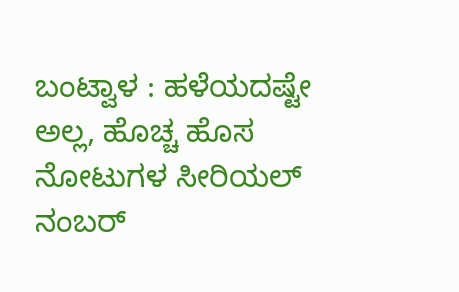ಬಂಟ್ವಾಳ : ಹಳೆಯದಷ್ಟೇ ಅಲ್ಲ, ಹೊಚ್ಚ ಹೊಸ ನೋಟುಗಳ ಸೀರಿಯಲ್ ನಂಬರ್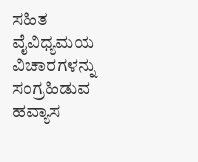ಸಹಿತ ವೈವಿಧ್ಯಮಯ ವಿಚಾರಗಳನ್ನು ಸಂಗ್ರಹಿಡುವ ಹವ್ಯಾಸ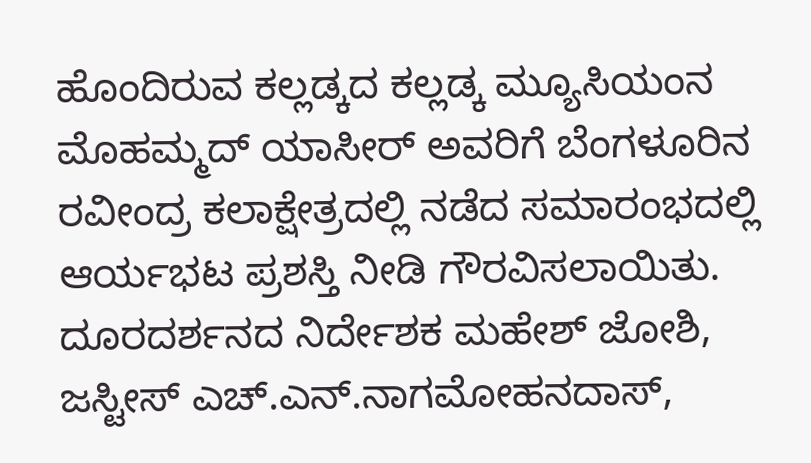ಹೊಂದಿರುವ ಕಲ್ಲಡ್ಕದ ಕಲ್ಲಡ್ಕ ಮ್ಯೂಸಿಯಂನ ಮೊಹಮ್ಮದ್ ಯಾಸೀರ್ ಅವರಿಗೆ ಬೆಂಗಳೂರಿನ ರವೀಂದ್ರ ಕಲಾಕ್ಷೇತ್ರದಲ್ಲಿ ನಡೆದ ಸಮಾರಂಭದಲ್ಲಿ ಆರ್ಯಭಟ ಪ್ರಶಸ್ತಿ ನೀಡಿ ಗೌರವಿಸಲಾಯಿತು. ದೂರದರ್ಶನದ ನಿರ್ದೇಶಕ ಮಹೇಶ್ ಜೋಶಿ, ಜಸ್ಟೀಸ್ ಎಚ್.ಎನ್.ನಾಗಮೋಹನದಾಸ್,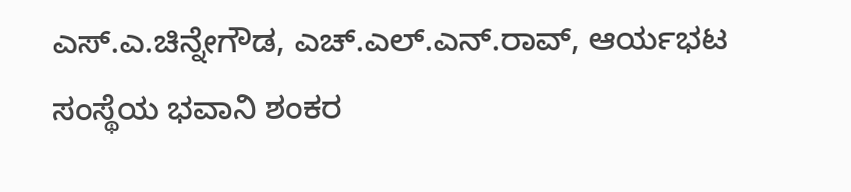ಎಸ್.ಎ.ಚಿನ್ನೇಗೌಡ, ಎಚ್.ಎಲ್.ಎನ್.ರಾವ್, ಆರ್ಯಭಟ ಸಂಸ್ಥೆಯ ಭವಾನಿ ಶಂಕರ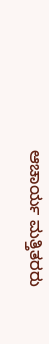ಆಚಾರ್ಯ ಮತ್ತಿತರರು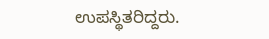ಉಪಸ್ಥಿತರಿದ್ದರು.